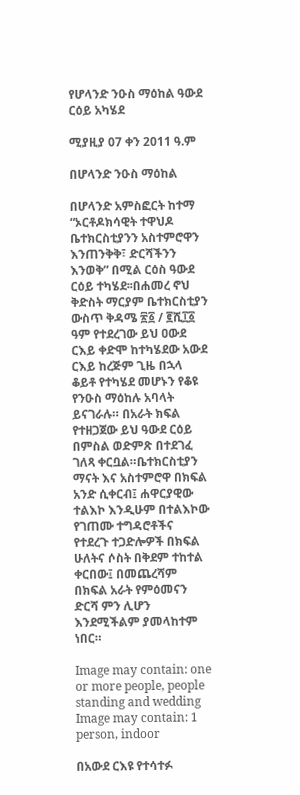የሆላንድ ንዑስ ማዕከል ዓውደ ርዕይ አካሄደ

ሚያዚያ 07 ቀን 2011 ዓ.ም

በሆላንድ ንዑስ ማዕከል

በሆላንድ አምስፎርት ከተማ “ኦርቶዶክሳዊት ተዋህዶ ቤተክርስቲያንን አስተምሮዋን እንጠንቅቅ፣ ድርሻችንን እንወቅ” በሚል ርዕስ ዓውደ ርዕይ ተካሄደ፡፡በሐመረ ኖህ ቅድስት ማርያም ቤተክርስቲያን ውስጥ ቅዳሜ ፳፩ / ፪ሺ፲፩ ዓም የተደረገው ይህ ዐውደ ርእይ ቀድሞ ከተካሄደው አውደ ርእይ ከረጅም ጊዜ በኋላ ቆይቶ የተካሄደ መሆኑን የቆዩ የንዑስ ማዕከሉ አባላት ይናገራሉ። በአራት ክፍል የተዘጋጀው ይህ ዓውደ ርዕይ በምስል ወድምጽ በተደገፈ ገለጻ ቀርቧል።ቤተክርስቲያን ማናት እና አስተምሮዋ በክፍል አንድ ሲቀርብ፤ ሐዋርያዊው ተልእኮ እንዲሁም በተልእኮው  የገጠሙ ተግዳሮቶችና የተደረጉ ተጋድሎዎች በክፍል ሁለትና ሶስት በቅደም ተከተል ቀርበው፤ በመጨረሻም በክፍል አራት የምዕመናን ድርሻ ምን ሊሆን እንደሚችልም ያመላከተም ነበር።

Image may contain: one or more people, people standing and wedding Image may contain: 1 person, indoor

በአውደ ርእዩ የተሳተፉ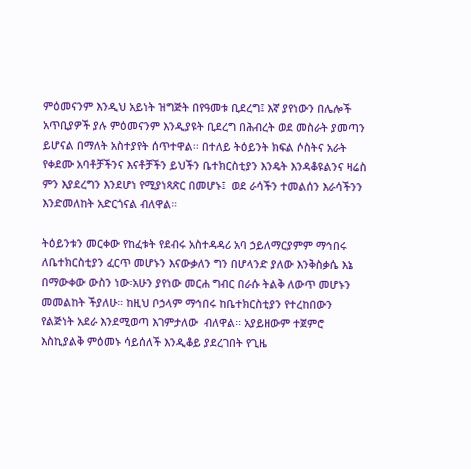ምዕመናንም እንዲህ አይነት ዝግጅት በየዓመቱ ቢደረግ፤ እኛ ያየነውን በሌሎች አጥቢያዎች ያሉ ምዕመናንም እንዲያዩት ቢደረግ በሕብረት ወደ መስራት ያመጣን ይሆናል በማለት አስተያየት ሰጥተዋል፡፡ በተለይ ትዕይንት ክፍል ሶስትና አራት የቀደሙ አባቶቻችንና እናቶቻችን ይህችን ቤተክርስቲያን እንዴት እንዳቆዩልንና ዛሬስ ምን እያደረግን እንደሆነ የሚያነጻጽር በመሆኑ፤  ወደ ራሳችን ተመልሰን እራሳችንን እንድመለከት አድርጎናል ብለዋል።

ትዕይንቱን መርቀው የከፈቱት የደብሩ አስተዳዳሪ አባ ኃይለማርያምም ማኅበሩ ለቤተክርስቲያን ፈርጥ መሆኑን እናውቃለን ግን በሆላንድ ያለው እንቅስቃሴ እኔ በማውቀው ውስን ነው፡አሁን ያየነው መርሐ ግብር በራሱ ትልቅ ለውጥ መሆኑን መመልከት ችያለሁ። ከዚህ ቦኃላም ማኅበሩ ከቤተክርስቲያን የተረከበውን የልጅነት አደራ እንደሚወጣ እገምታለው  ብለዋል፡፡ አያይዘውም ተጀምሮ እስኪያልቅ ምዕመኑ ሳይሰለች እንዲቆይ ያደረገበት የጊዜ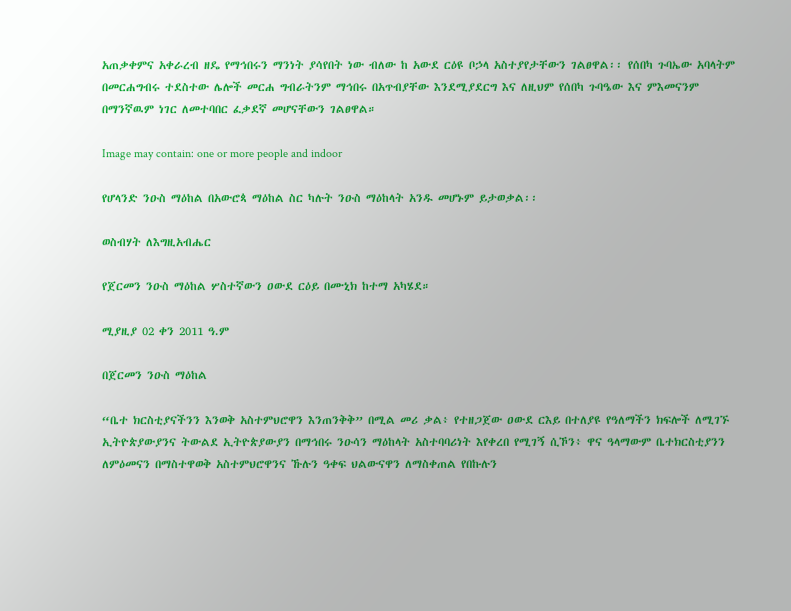አጠቃቀምና አቀራረብ ዘዴ የማኅበሩን ማንነት ያሳየበት ነው ብለው ከ አውደ ርዕዩ ቦኃላ አስተያየታቸውን ገልፀዋል፡፡ የሰበካ ጉባኤው አባላትም በመርሐግብሩ ተደስተው ሌሎች መርሐ ግብራትንም ማኅበሩ በአጥብያቸው እንደሚያደርግ እና ለዚህም የሰበካ ጉባዔው እና ምእመናንም በማንኛዉም ነገር ለመተባበር ፈቃደኛ መሆናቸውን ገልፀዋል።

Image may contain: one or more people and indoor

የሆላንድ ንዑስ ማዕከል በአውሮጳ ማዕከል ስር ካሉት ንዑስ ማዕከላት አንዱ መሆኑም ይታወቃል፡፡

ወስብሃት ለእግዚአብሔር

የጀርመን ንዑስ ማዕከል ሦስተኛውን ዐውደ ርዕይ በሙኒክ ከተማ አካሄደ።

ሚያዚያ 02 ቀን 2011 ዓ.ም

በጀርመን ንዑስ ማዕከል

“ቤተ ክርስቲያናችንን እንወቅ አስተምህሮዋን እንጠንቅቅ” በሚል መሪ ቃል፥ የተዘጋጀው ዐውደ ርእይ በተለያዩ የዓለማችን ክፍሎች ለሚገኙ ኢትዮጵያውያንና ትውልደ ኢትዮጵያውያን በማኅበሩ ንዑሳን ማዕከላት አስተባባሪነት እየቀረበ የሚገኝ ሲኾን፥ ዋና ዓላማውም ቤተክርስቲያንን ለምዕመናን በማስተዋወቅ አስተምህሮዋንና ኹሉን ዓቀፍ ህልውናዋን ለማስቀጠል የበኩሉን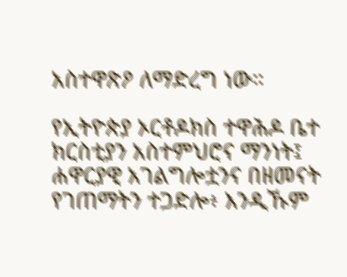አስተዋጽዖ ለማድረግ ነው።

የኢትዮጵያ ኦርቶዶክስ ተዋሕዶ ቤተ ክርስቲያን አስተምህሮና ማንነት፤ ሐዋርያዊ አገልግሎቷንና በዘመናት የገጠማትን ተጋድሎ፥ እንዲኹም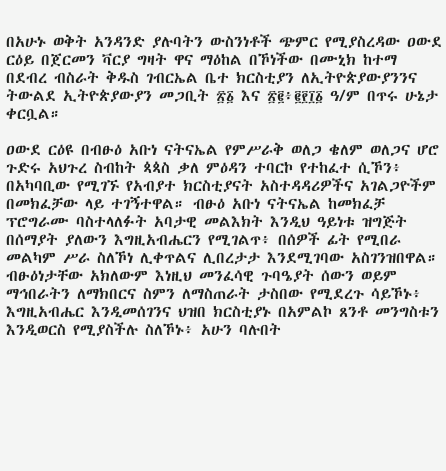በአሁኑ ወቅት አንዳንድ ያሉባትን ውስንነቶች ጭምር የሚያስረዳው ዐውደ ርዕይ በጀርመን ቫርያ ግዛት ዋና ማዕከል በኾነችው በሙኒክ ከተማ በደብረ ብስራት ቅዱስ ገብርኤል ቤተ ክርስቲያን ለኢትዮጵያውያንንና ትውልደ ኢትዮጵያውያን መጋቢት ፳፩ እና ፳፪፥፪፻፲፩ ዓ/ም በጥሩ ሁኔታ ቀርቧል።

ዐውደ ርዕዩ በብፁዕ አቡነ ናትናኤል የምሥራቅ ወለጋ ቄለም ወለጋና ሆሮ ጉድሩ አህጉረ ስብከት ጳጳስ ቃለ ምዕዳን ተባርኮ የተከፈተ ሲኾን፥ በአካባቢው የሚገኙ የአብያተ ክርስቲያናት አስተዳዳሪዎችና አገልጋዮችም በመክፈቻው ላይ ተገኝተዋል። ብፁዕ አቡነ ናትናኤል ከመክፈቻ ፕሮግራሙ ባስተላለፉት አባታዊ መልእክት እንዲህ ዓይነቱ ዝግጅት በሰማያት ያለውን እግዚአብሔርን የሚገልጥ፥ በሰዎች ፊት የሚበራ መልካም ሥራ ስለኾነ ሊቀጥልና ሊበረታታ እንደሚገባው አስገንዝበዋል። ብፁዕነታቸው አክለውም እነዚህ መንፈሳዊ ጉባዔያት ሰውን ወይም ማኅበራትን ለማክበርና ስምን ለማስጠራት ታስበው የሚደረጉ ሳይኾኑ፥ እግዚአብሔር እንዲመሰገንና ህዝበ ክርስቲያኑ በአምልኮ ጸንቶ መንግስቱን እንዲወርስ የሚያስችሉ ስለኾኑ፥ አሁን ባሉበት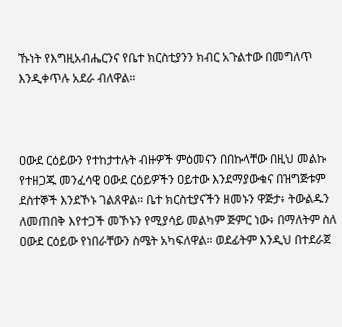ኹነት የእግዚአብሔርንና የቤተ ክርስቲያንን ክብር አጉልተው በመግለጥ እንዲቀጥሉ አደራ ብለዋል።



ዐውደ ርዕይውን የተከታተሉት ብዙዎች ምዕመናን በበኩላቸው በዚህ መልኩ የተዘጋጁ መንፈሳዊ ዐውደ ርዕይዎችን ዐይተው እንደማያውቁና በዝግጅቱም ደስተኞች እንደኾኑ ገልጸዋል። ቤተ ክርስቲያናችን ዘመኑን ዋጅታ፥ ትውልዱን ለመጠበቅ እየተጋች መኾኑን የሚያሳይ መልካም ጅምር ነው፥ በማለትም ስለ ዐውደ ርዕይው የነበራቸውን ስሜት አካፍለዋል። ወደፊትም እንዲህ በተደራጀ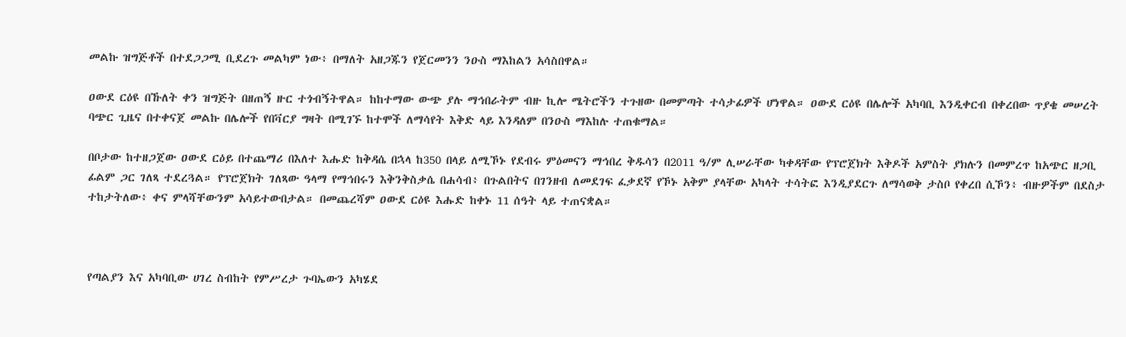መልኩ ዝግጅቶች በተደጋጋሚ ቢደረጉ መልካም ነው፥ በማለት አዘጋጁን የጀርመንን ንዑስ ማእከልን አሳስበዋል።

ዐውደ ርዕዩ በኹለት ቀን ዝግጅት በዘጠኝ ዙር ተጎብኝትዋል። ከከተማው ውጭ ያሉ ማኅበራትም ብዙ ኪሎ ሜትሮችን ተጉዘው በመምጣት ተሳታፊዎች ሆነዋል። ዐውደ ርዕዩ በሌሎች አካባቢ እንዲቀርብ በቀረበው ጥያቄ መሠረት ባጭር ጊዜና በተቀናጀ መልኩ በሌሎች የበቫርያ ግዛት በሚገኙ ከተሞች ለማሳየት እቅድ ላይ እንዳለም በንዑስ ማእከሉ ተጠቁማል።

በቦታው ከተዘጋጀው ዐውደ ርዕይ በተጨማሪ በእለተ እሑድ ከቅዳሴ በኋላ ከ350 በላይ ለሚኾኑ የደብሩ ምዕመናን ማኅበረ ቅዱሳን በ2011 ዓ/ም ሊሠራቸው ካቀዳቸው የፕሮጀክት እቅዶች አምስት ያክሉን በመምረጥ ከአጭር ዘጋቢ ፊልም ጋር ገለጻ ተደረጓል። የፕሮጀክት ገለጻው ዓላማ የማኅበሩን እቅንቅስቃሴ በሐሳብ፥ በጉልበትና በገንዘብ ለመደገፍ ፈቃደኛ የኾኑ አቅም ያላቸው አካላት ተሳትፎ እንዲያደርጉ ለማሳወቅ ታስቦ የቀረበ ሲኾን፥ ብዙዎችም በደስታ ተከታትለው፥ ቀና ምላሻቸውንም አሳይተውበታል። በመጨረሻም ዐውደ ርዕዩ እሑድ ከቀኑ 11 ሰዓት ላይ ተጠናቋል።



የጣልያን እና አካባቢው ሀገረ ስብከት የምሥረታ ጉባኤውን አካሄደ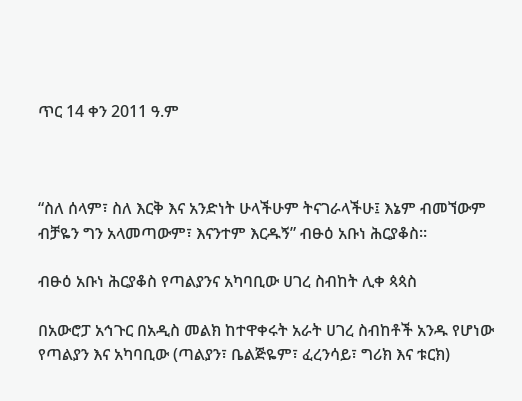ጥር 14 ቀን 2011 ዓ.ም



“ስለ ሰላም፣ ስለ እርቅ እና አንድነት ሁላችሁም ትናገራላችሁ፤ እኔም ብመኘውም ብቻዬን ግን አላመጣውም፣ እናንተም እርዱኝ” ብፁዕ አቡነ ሕርያቆስ።

ብፁዕ አቡነ ሕርያቆስ የጣልያንና አካባቢው ሀገረ ስብከት ሊቀ ጳጳስ

በአውሮፓ አኅጉር በአዲስ መልክ ከተዋቀሩት አራት ሀገረ ስብከቶች አንዱ የሆነው የጣልያን እና አካባቢው (ጣልያን፣ ቤልጅዬም፣ ፈረንሳይ፣ ግሪክ እና ቱርክ)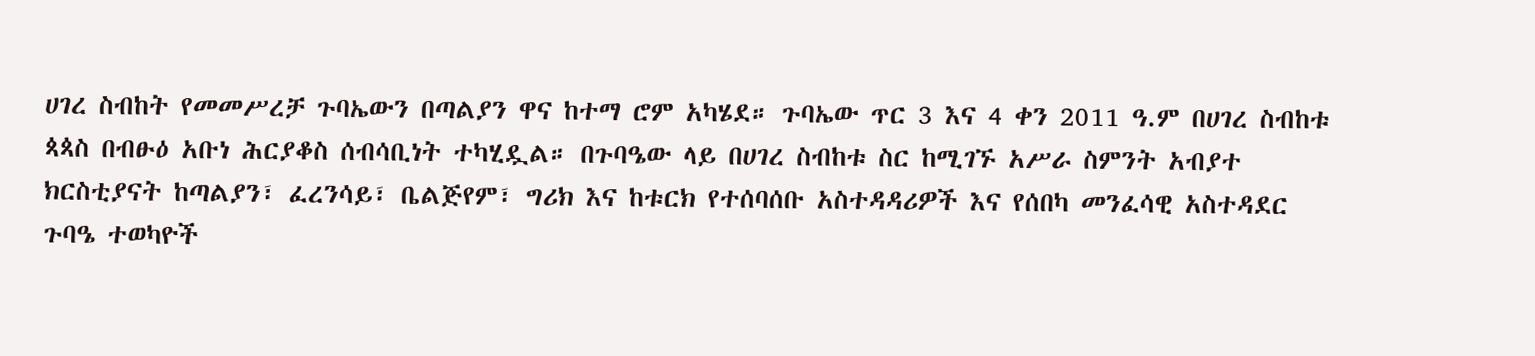ሀገረ ስብከት የመመሥረቻ ጉባኤውን በጣልያን ዋና ከተማ ሮም አካሄደ። ጉባኤው ጥር 3 እና 4 ቀን 2011 ዓ.ም በሀገረ ስብከቱ ጳጳስ በብፁዕ አቡነ ሕርያቆስ ሰብሳቢነት ተካሂዷል። በጉባዔው ላይ በሀገረ ስብከቱ ስር ከሚገኙ አሥራ ስምንት አብያተ ክርስቲያናት ከጣልያን፣ ፈረንሳይ፣ ቤልጅየም፣ ግሪክ እና ከቱርክ የተሰባሰቡ አስተዳዳሪዎች እና የሰበካ መንፈሳዊ አስተዳደር ጉባዔ ተወካዮች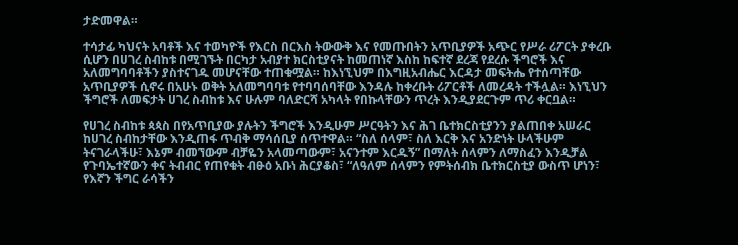ታድመዋል።

ተሳታፊ ካህናት አባቶች እና ተወካዮች የእርስ በርእስ ትውውቅ እና የመጡበትን አጥቢያዎች አጭር የሥራ ሪፖርት ያቀረቡ ሲሆን በሀገረ ስብከቱ በሚገኙት በርካታ አብያተ ክርስቲያናት ከመጠነኛ እስከ ከፍተኛ ደረጃ የደረሱ ችግሮች እና አለመግባባቶችን ያስተናገዱ መሆናቸው ተጠቁሟል። ከእነኚህም በእግዚአብሔር እርዳታ መፍትሔ የተሰጣቸው አጥቢያዎች ሲኖሩ በአሁኑ ወቅት አለመግባባቱ የተባባሰባቸው እንዳሉ ከቀረቡት ሪፖርቶች ለመረዳት ተችሏል። እነኚህን ችግሮች ለመፍታት ሀገረ ስብከቱ እና ሁሉም ባለድርሻ አካላት የበኩላቸውን ጥረት እንዲያደርጉም ጥሪ ቀርቧል።

የሀገረ ስብከቱ ጳጳስ በየአጥቢያው ያሉትን ችግሮች እንዲሁም ሥርዓትን እና ሕገ ቤተክርስቲያንን ያልጠበቀ አሠራር ከሀገረ ስብከታቸው እንዲጠፋ ጥብቅ ማሳሰቢያ ሰጥተዋል። “ስለ ሰላም፣ ስለ እርቅ እና አንድነት ሁላችሁም ትናገራላችሁ፣ እኔም ብመኘውም ብቻዬን አላመጣውም፣ አናንተም እርዱኝ” በማለት ሰላምን ለማስፈን እንዲቻል የጉባኤተኛውን ቀና ትብብር የጠየቁት ብፁዕ አቡነ ሕርያቆስ፣ “ለዓለም ሰላምን የምትሰብክ ቤተክርስቲያ ውስጥ ሆነን፣ የእኛን ችግር ራሳችን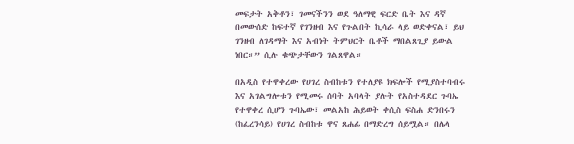መፍታት አቅቶን፣ ገመናችንን ወደ ዓለማዊ ፍርድ ቤት እና ዳኛ በመውሰድ ከፍተኛ የገንዘብ እና የጉልበት ኪሳራ ላይ ወድቀናል፣ ይህ ገንዘብ ለገዳማት እና አብነት ትምህርት ቤቶች ማበልጸጊያ ይውል ነበር።” ሲሉ ቁጭታቸውን ገልጸዋል።

በአዲስ የተዋቀረው የሀገረ ስብከቱን የተለያዩ ክፍሎች የሚያስተባብሩ እና አገልግሎቱን የሚመሩ ሰባት አባላት ያሉት የአስተዳደር ጉባኤ የተዋቀረ ሲሆን ጉባኤው፣ መልአከ ሕይወት ቀሲስ ፍስሐ ድንበሩን (ከፈረንሳይ) የሀገረ ስብከቱ ዋና ጸሐፊ በማድረግ ሰይሟል። በሌላ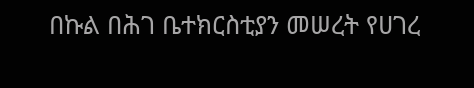በኩል በሕገ ቤተክርስቲያን መሠረት የሀገረ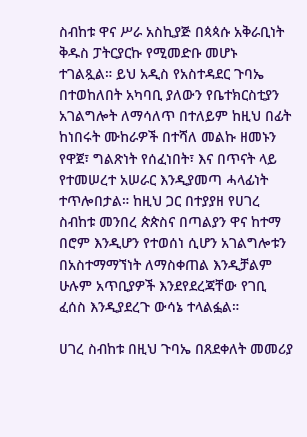ስብከቱ ዋና ሥራ አስኪያጅ በጳጳሱ አቅራቢነት ቅዱስ ፓትርያርኩ የሚመድቡ መሆኑ ተገልጿል። ይህ አዲስ የአስተዳደር ጉባኤ በተወከለበት አካባቢ ያለውን የቤተክርስቲያን አገልግሎት ለማሳለጥ በተለይም ከዚህ በፊት ከነበሩት ሙከራዎች በተሻለ መልኩ ዘመኑን የዋጀ፣ ግልጽነት የሰፈነበት፣ እና በጥናት ላይ የተመሠረተ አሠራር እንዲያመጣ ሓላፊነት ተጥሎበታል። ከዚህ ጋር በተያያዘ የሀገረ ስብከቱ መንበረ ጵጵስና በጣልያን ዋና ከተማ በሮም እንዲሆን የተወሰነ ሲሆን አገልግሎቱን በአስተማማኘነት ለማስቀጠል እንዲቻልም ሁሉም አጥቢያዎች እንደየደረጃቸው የገቢ ፈሰስ እንዲያደረጉ ውሳኔ ተላልፏል።

ሀገረ ስብከቱ በዚህ ጉባኤ በጸደቀለት መመሪያ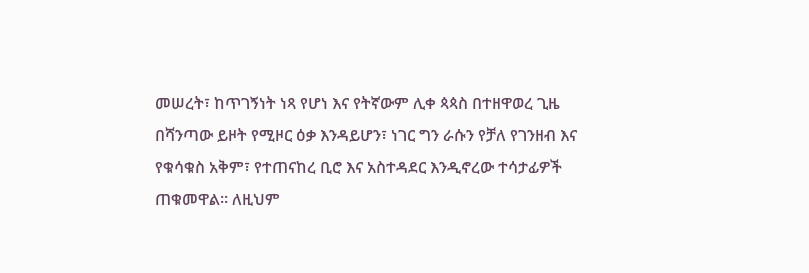መሠረት፣ ከጥገኝነት ነጻ የሆነ እና የትኛውም ሊቀ ጳጳስ በተዘዋወረ ጊዜ በሻንጣው ይዞት የሚዞር ዕቃ እንዳይሆን፣ ነገር ግን ራሱን የቻለ የገንዘብ እና የቁሳቁስ አቅም፣ የተጠናከረ ቢሮ እና አስተዳደር እንዲኖረው ተሳታፊዎች ጠቁመዋል። ለዚህም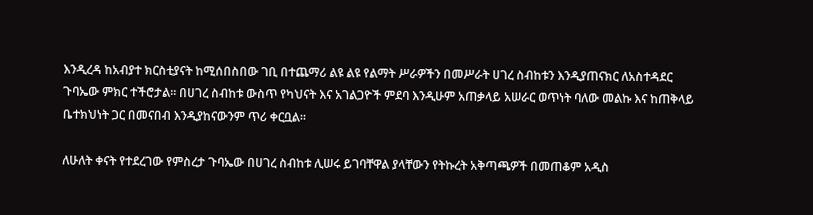እንዲረዳ ከአብያተ ክርስቲያናት ከሚሰበስበው ገቢ በተጨማሪ ልዩ ልዩ የልማት ሥራዎችን በመሥራት ሀገረ ስብከቱን እንዲያጠናክር ለአስተዳደር ጉባኤው ምክር ተችሮታል። በሀገረ ስብከቱ ውስጥ የካህናት እና አገልጋዮች ምደባ እንዲሁም አጠቃላይ አሠራር ወጥነት ባለው መልኩ እና ከጠቅላይ ቤተክህነት ጋር በመናበብ እንዲያከናውንም ጥሪ ቀርቧል።

ለሁለት ቀናት የተደረገው የምስረታ ጉባኤው በሀገረ ስብከቱ ሊሠሩ ይገባቸዋል ያላቸውን የትኩረት አቅጣጫዎች በመጠቆም አዲስ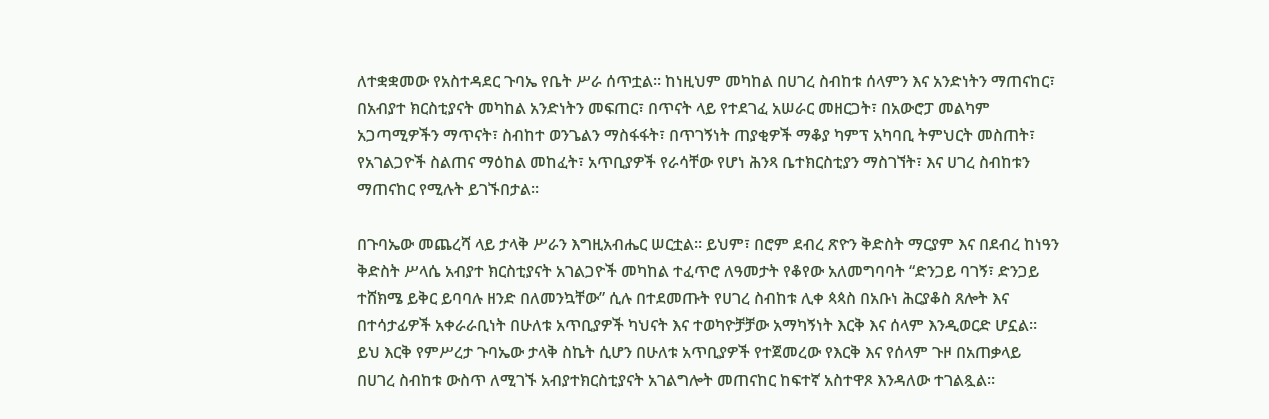ለተቋቋመው የአስተዳደር ጉባኤ የቤት ሥራ ሰጥቷል። ከነዚህም መካከል በሀገረ ስብከቱ ሰላምን እና አንድነትን ማጠናከር፣ በአብያተ ክርስቲያናት መካከል አንድነትን መፍጠር፣ በጥናት ላይ የተደገፈ አሠራር መዘርጋት፣ በአውሮፓ መልካም አጋጣሚዎችን ማጥናት፣ ስብከተ ወንጌልን ማስፋፋት፣ በጥገኝነት ጠያቂዎች ማቆያ ካምፕ አካባቢ ትምህርት መስጠት፣ የአገልጋዮች ስልጠና ማዕከል መከፈት፣ አጥቢያዎች የራሳቸው የሆነ ሕንጻ ቤተክርስቲያን ማስገኘት፣ እና ሀገረ ስብከቱን ማጠናከር የሚሉት ይገኙበታል።

በጉባኤው መጨረሻ ላይ ታላቅ ሥራን እግዚአብሔር ሠርቷል። ይህም፣ በሮም ደብረ ጽዮን ቅድስት ማርያም እና በደብረ ከነዓን ቅድስት ሥላሴ አብያተ ክርስቲያናት አገልጋዮች መካከል ተፈጥሮ ለዓመታት የቆየው አለመግባባት “ድንጋይ ባገኝ፣ ድንጋይ ተሸክሜ ይቅር ይባባሉ ዘንድ በለመንኳቸው” ሲሉ በተደመጡት የሀገረ ስብከቱ ሊቀ ጳጳስ በአቡነ ሕርያቆስ ጸሎት እና በተሳታፊዎች አቀራራቢነት በሁለቱ አጥቢያዎች ካህናት እና ተወካዮቻቻው አማካኝነት እርቅ እና ሰላም እንዲወርድ ሆኗል። ይህ እርቅ የምሥረታ ጉባኤው ታላቅ ስኬት ሲሆን በሁለቱ አጥቢያዎች የተጀመረው የእርቅ እና የሰላም ጉዞ በአጠቃላይ በሀገረ ስብከቱ ውስጥ ለሚገኙ አብያተክርስቲያናት አገልግሎት መጠናከር ከፍተኛ አስተዋጾ እንዳለው ተገልጿል።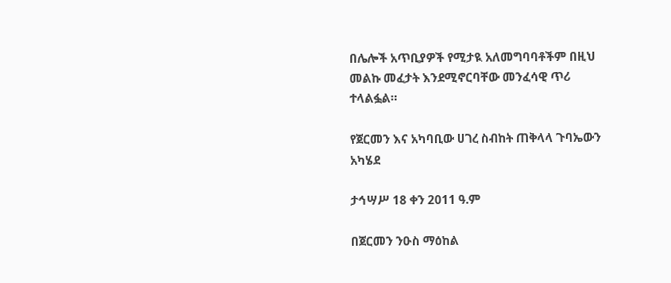በሌሎች አጥቢያዎች የሚታዪ አለመግባባቶችም በዚህ መልኩ መፈታት እንደሚኖርባቸው መንፈሳዊ ጥሪ ተላልፏል።

የጀርመን እና አካባቢው ሀገረ ስብከት ጠቅላላ ጉባኤውን አካሄደ

ታኅሣሥ 18 ቀን 2011 ዓ.ም

በጀርመን ንዑስ ማዕከል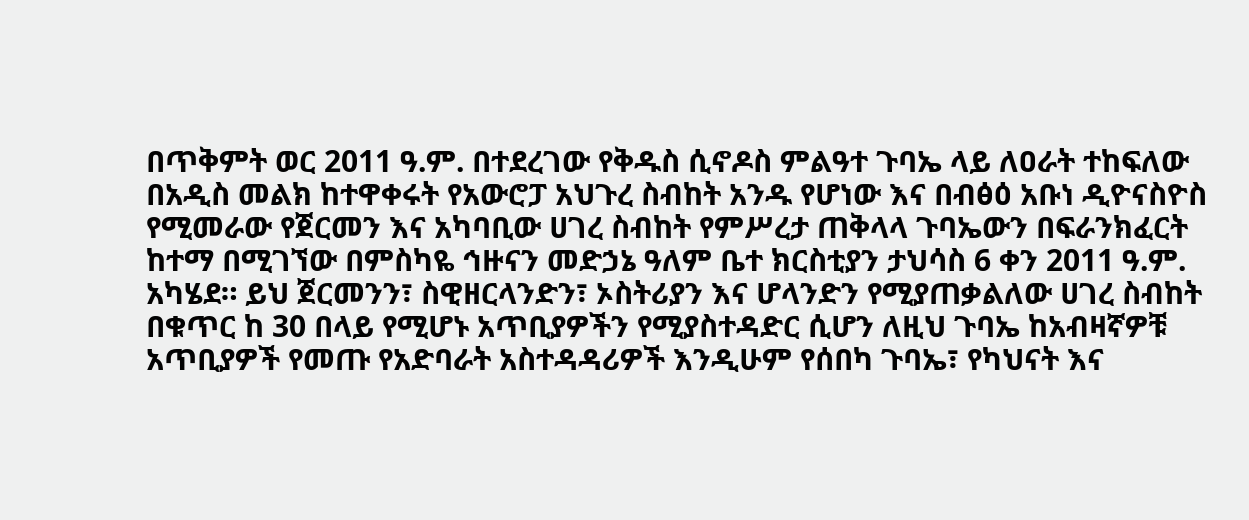በጥቅምት ወር 2011 ዓ.ም. በተደረገው የቅዱስ ሲኖዶስ ምልዓተ ጉባኤ ላይ ለዐራት ተከፍለው በአዲስ መልክ ከተዋቀሩት የአውሮፓ አህጉረ ስብከት አንዱ የሆነው እና በብፅዕ አቡነ ዲዮናስዮስ የሚመራው የጀርመን እና አካባቢው ሀገረ ስብከት የምሥረታ ጠቅላላ ጉባኤውን በፍራንክፈርት ከተማ በሚገኘው በምስካዬ ኅዙናን መድኃኔ ዓለም ቤተ ክርስቲያን ታህሳስ 6 ቀን 2011 ዓ.ም. አካሄደ። ይህ ጀርመንን፣ ስዊዘርላንድን፣ ኦስትሪያን እና ሆላንድን የሚያጠቃልለው ሀገረ ስብከት በቁጥር ከ 30 በላይ የሚሆኑ አጥቢያዎችን የሚያስተዳድር ሲሆን ለዚህ ጉባኤ ከአብዛኛዎቹ አጥቢያዎች የመጡ የአድባራት አስተዳዳሪዎች እንዲሁም የሰበካ ጉባኤ፣ የካህናት እና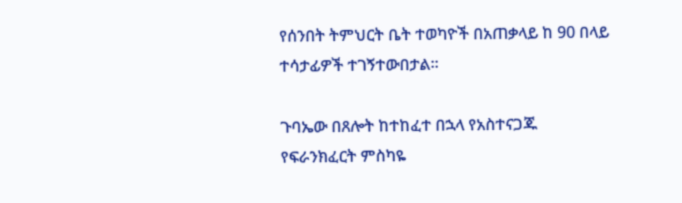የሰንበት ትምህርት ቤት ተወካዮች በአጠቃላይ ከ 90 በላይ ተሳታፊዎች ተገኝተውበታል።

ጉባኤው በጸሎት ከተከፈተ በኋላ የአስተናጋጁ የፍራንክፈርት ምስካዬ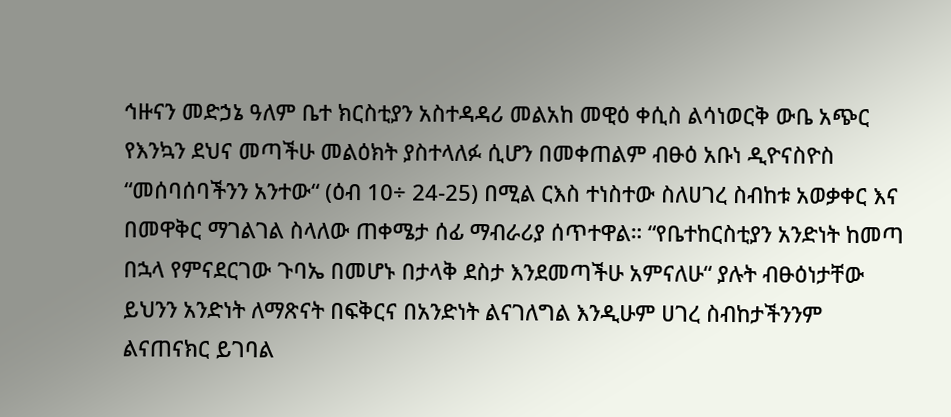ኅዙናን መድኃኔ ዓለም ቤተ ክርስቲያን አስተዳዳሪ መልአከ መዊዕ ቀሲስ ልሳነወርቅ ውቤ አጭር የእንኳን ደህና መጣችሁ መልዕክት ያስተላለፉ ሲሆን በመቀጠልም ብፁዕ አቡነ ዲዮናስዮስ “መሰባሰባችንን አንተው“ (ዕብ 10÷ 24-25) በሚል ርእስ ተነስተው ስለሀገረ ስብከቱ አወቃቀር እና በመዋቅር ማገልገል ስላለው ጠቀሜታ ሰፊ ማብራሪያ ሰጥተዋል። “የቤተከርስቲያን አንድነት ከመጣ በኋላ የምናደርገው ጉባኤ በመሆኑ በታላቅ ደስታ እንደመጣችሁ አምናለሁ“ ያሉት ብፁዕነታቸው ይህንን አንድነት ለማጽናት በፍቅርና በአንድነት ልናገለግል እንዲሁም ሀገረ ስብከታችንንም ልናጠናክር ይገባል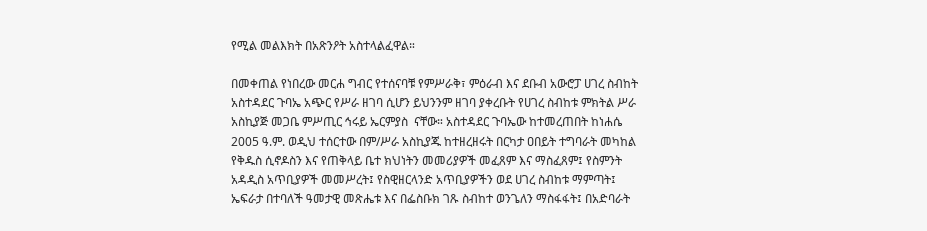የሚል መልእክት በአጽንዖት አስተላልፈዋል።

በመቀጠል የነበረው መርሐ ግብር የተሰናባቹ የምሥራቅ፣ ምዕራብ እና ደቡብ አውሮፓ ሀገረ ስብከት አስተዳደር ጉባኤ አጭር የሥራ ዘገባ ሲሆን ይህንንም ዘገባ ያቀረቡት የሀገረ ስብከቱ ምክትል ሥራ አስኪያጅ መጋቤ ምሥጢር ኅሩይ ኤርምያስ  ናቸው። አስተዳደር ጉባኤው ከተመረጠበት ከነሐሴ 2005 ዓ.ም. ወዲህ ተሰርተው በም/ሥራ አስኪያጁ ከተዘረዘሩት በርካታ ዐበይት ተግባራት መካከል የቅዱስ ሲኖዶስን እና የጠቅላይ ቤተ ክህነትን መመሪያዎች መፈጸም እና ማስፈጸም፤ የስምንት አዳዲስ አጥቢያዎች መመሥረት፤ የስዊዘርላንድ አጥቢያዎችን ወደ ሀገረ ስብከቱ ማምጣት፤ ኤፍራታ በተባለች ዓመታዊ መጽሔቱ እና በፌስቡክ ገጹ ስብከተ ወንጌለን ማስፋፋት፤ በአድባራት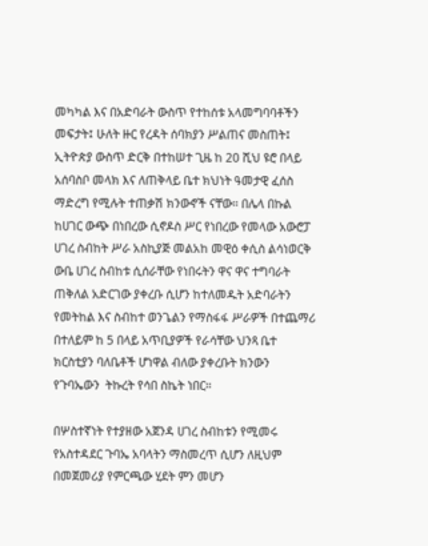መካካል እና በአድባራት ውስጥ የተከሰቱ አላመግባባቶችን መፍታት፤ ሁለት ዙር የረዳት ሰባክያን ሥልጠና መስጠት፤ ኢትዮጵያ ውስጥ ድርቅ በተከሠተ ጊዜ ከ 20 ሺህ ዩሮ በላይ አሰባስቦ መላክ እና ለጠቅላይ ቤተ ክህነት ዓመታዊ ፈሰስ ማድረግ የሚሉት ተጠቃሽ ክንውኖች ናቸው። በሌላ በኩል ከሀገር ውጭ በነበረው ሲኖዶስ ሥር የነበረው የመላው አውሮፓ ሀገረ ስብከት ሥራ አስኪያጅ መልአከ መዊዕ ቀሲስ ልሳነወርቅ ውቤ ሀገረ ስብከቱ ሲሰራቸው የነበሩትን ዋና ዋና ተግባራት ጠቅለል አድርገው ያቀረቡ ሲሆን ከተለመዱት አድባራትን የመትከል እና ስብከተ ወንጌልን የማስፋፋ ሥራዎች በተጨማሪ በተለይም ከ 5 በላይ አጥቢያዎች የራሳቸው ህንጻ ቤተ ክርስቲያን ባለቤቶች ሆነዋል ብለው ያቀረቡት ክንውን የጉባኤውን  ትኩረት የሳበ ስኬት ነበር።

በሦስተኛነት የተያዘው አጀንዳ ሀገረ ስብከቱን የሚመሩ የአስተዳደር ጉባኤ አባላትን ማስመረጥ ሲሆን ለዚህም በመጀመሪያ የምርጫው ሂደት ምን መሆን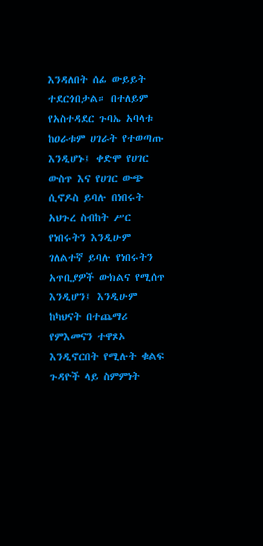እንዳለበት ሰፊ ውይይት ተደርጎበታል። በተለይም የአስተዳደር ጉባኤ አባላቱ ከዐራቱም ሀገራት የተወጣጡ እንዲሆኑ፤ ቀድሞ የሀገር ውስጥ እና የሀገር ውጭ ሲኖዶስ ይባሉ በነበሩት አህጉረ ስብከት ሥር የነበሩትን እንዲሁም ገለልተኛ ይባሉ የነበሩትን አጥቢያዎች ውክልና የሚሰጥ እንዲሆን፤ እንዲሁም ከካህናት በተጨማሪ የምእመናን ተዋጾኦ እንዲኖርበት የሚሉት ቁልፍ ጉዳዮች ላይ ስምምነት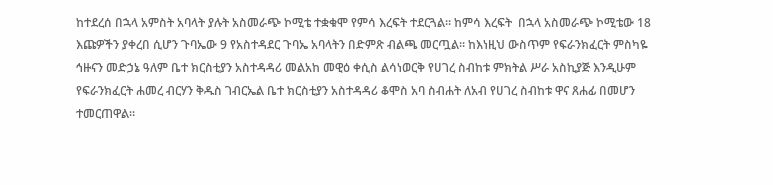ከተደረሰ በኋላ አምስት አባላት ያሉት አስመራጭ ኮሚቴ ተቋቁሞ የምሳ እረፍት ተደርጓል። ከምሳ እረፍት  በኋላ አስመራጭ ኮሚቴው 18 እጩዎችን ያቀረበ ሲሆን ጉባኤው 9 የአስተዳደር ጉባኤ አባላትን በድምጽ ብልጫ መርጧል። ከእነዚህ ውስጥም የፍራንክፈርት ምስካዬ ኅዙናን መድኃኔ ዓለም ቤተ ክርስቲያን አስተዳዳሪ መልአከ መዊዕ ቀሲስ ልሳነወርቅ የሀገረ ስብከቱ ምክትል ሥራ አስኪያጅ እንዲሁም የፍራንክፈርት ሐመረ ብርሃን ቅዱስ ገብርኤል ቤተ ክርስቲያን አስተዳዳሪ ቆሞስ አባ ስብሐት ለአብ የሀገረ ስብከቱ ዋና ጸሐፊ በመሆን ተመርጠዋል።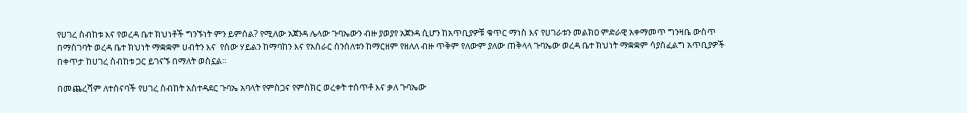የሀገረ ስብከቱ እና የወረዳ ቤተ ክህነቶች ግንኙነት ምን ይምሰል? የሚለው አጀንዳ ሌላው ጉባኤውን ብዙ ያወያየ አጀንዳ ሲሆን ከአጥቢያዎቹ ቁጥር ማነስ እና የሀገራቱን መልክዐ ምድራዊ አቀማመጥ ግንዛቤ ውስጥ በማስገባት ወረዳ ቤተ ክህነት ማቋቋም ሀብትን እና  የሰው ሃይልን ከማባከን እና የአሰራር ሰንሰለቱን ከማርዘም የዘለለ ብዙ ጥቅም የለውም ያለው ጠቅላላ ጉባኤው ወረዳ ቤተ ክህነት ማቋቋም ሳያስፈልግ አጥቢያዎች በቀጥታ ከሀገረ ስብከቱ ጋር ይገናኙ በማለት ወስኗል።

በመጨረሻም ለተሰናባች የሀገረ ስብከት አስተዳደር ጉባኤ አባላት የምስጋና የምስክር ወረቀት ተሰጥቶ እና ቃለ ጉባኤው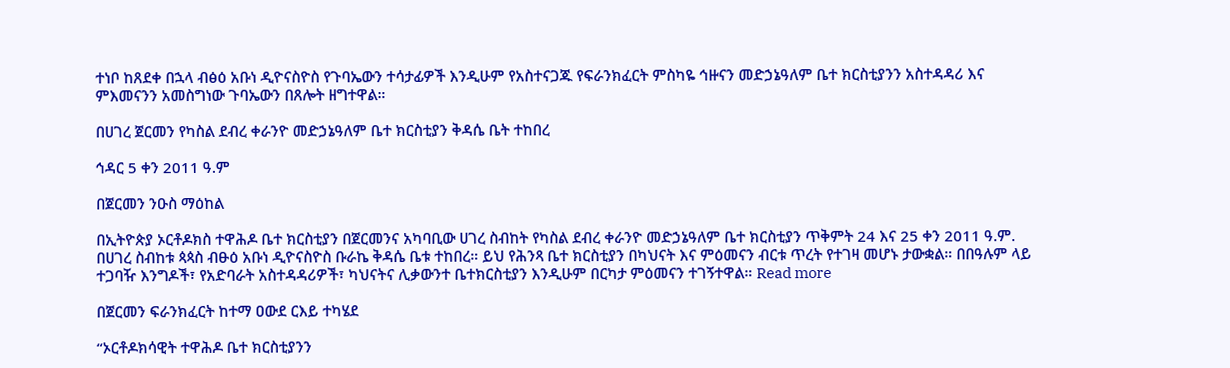ተነቦ ከጸደቀ በኋላ ብፅዕ አቡነ ዲዮናስዮስ የጉባኤውን ተሳታፊዎች እንዲሁም የአስተናጋጁ የፍራንክፈርት ምስካዬ ኅዙናን መድኃኔዓለም ቤተ ክርስቲያንን አስተዳዳሪ እና ምእመናንን አመስግነው ጉባኤውን በጸሎት ዘግተዋል።

በሀገረ ጀርመን የካስል ደብረ ቀራንዮ መድኃኔዓለም ቤተ ክርስቲያን ቅዳሴ ቤት ተከበረ

ኅዳር 5 ቀን 2011 ዓ.ም

በጀርመን ንዑስ ማዕከል

በኢትዮጵያ ኦርቶዶክስ ተዋሕዶ ቤተ ክርስቲያን በጀርመንና አካባቢው ሀገረ ስብከት የካስል ደብረ ቀራንዮ መድኃኔዓለም ቤተ ክርስቲያን ጥቅምት 24 እና 25 ቀን 2011 ዓ.ም. በሀገረ ስብከቱ ጳጳስ ብፁዕ አቡነ ዲዮናስዮስ ቡራኬ ቅዳሴ ቤቱ ተከበረ። ይህ የሕንጻ ቤተ ክርስቲያን በካህናት እና ምዕመናን ብርቱ ጥረት የተገዛ መሆኑ ታውቋል። በበዓሉም ላይ ተጋባዥ እንግዶች፣ የአድባራት አስተዳዳሪዎች፣ ካህናትና ሊቃውንተ ቤተክርስቲያን እንዲሁም በርካታ ምዕመናን ተገኝተዋል። Read more

በጀርመን ፍራንክፈርት ከተማ ዐውደ ርእይ ተካሄደ

“ኦርቶዶክሳዊት ተዋሕዶ ቤተ ክርስቲያንን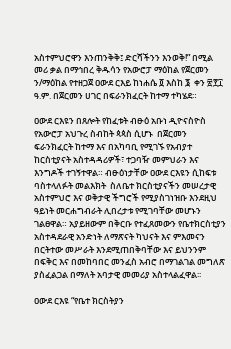አስተምህሮዋን እንጠንቅቅ፤ ድርሻችንን እንወቅ!” በሚል መሪ ቃል በማኅበረ ቅዱሳን የአውሮፓ ማዕከል የጀርመን ን/ማዕከል የተዘጋጀ ዐውደ ርእይ ከነሐሴ ፬ እስከ ፮  ቀን ፳፻፲ ዓ.ም. በጀርመን ሀገር በፍራንክፈርት ከተማ ተካሄደ።

ዐውደ ርእዩን በጸሎት የከፈቱት ብፁዕ አቡነ ዲዮናስዮስ የአውሮፓ አህጉረ ስብከት ጳጳስ ሲሆኑ  በጀርመን ፍራንክፈርት ከተማ እና በአካባቢ የሚገኙ የአብያተ ከርስቲያናት አስተዳዳሪዎች፣ ተጋባዥ መምህራን እና እንግዶች ተገኝተዋል። ብፁዕነታቸው ዐውደ ርእዩን ሲከፍቱ ባስተላለፉት መልእክት  ስለቤተ ክርስቲያናችን መሠረታዊ አስተምህሮ እና ወቅታዊ ችግሮች የሚያስገነዝቡ እንደዚህ ዓይነት መርሐግብራት ሊበረታቱ የሚገባቸው መሆኑን ገልፀዋል። አያይዘውም በቅርቡ የተፈጸመውን የቤተክርስቲያን  አስተዳደራዊ አንድነት ለማጽናት ካህናት እና ምእመናን በርትተው መሥራት እንደሚጠበቅባቸው እና ይህንንም በፍቅር እና በመከባበር መንፈስ አብሮ በማገልገል መግለጽ ያስፈልጋል በማለት አባታዊ መመሪያ አስተላልፈዋል፡፡

ዐውደ ርእዩ “የቤተ ክርስትያን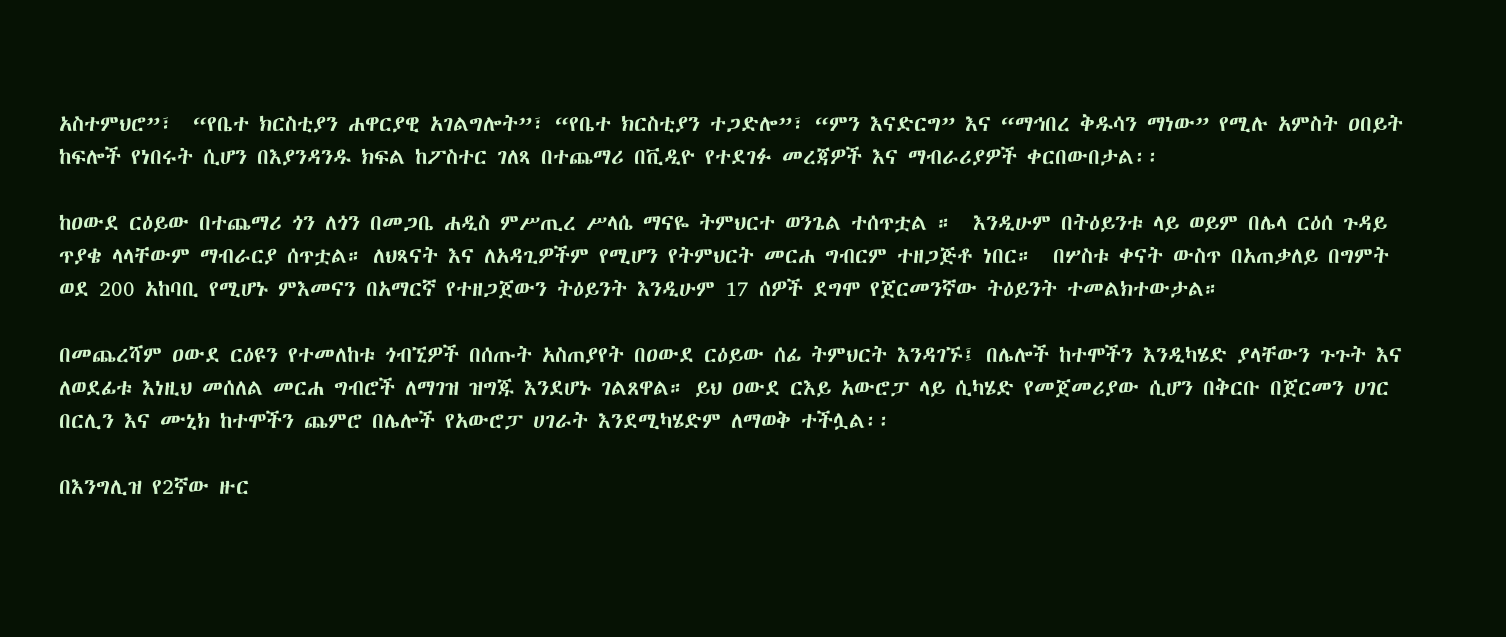አስተምህሮ”፣  “የቤተ ክርስቲያን ሐዋርያዊ አገልግሎት”፣ “የቤተ ክርስቲያን ተጋድሎ”፣ “ምን እናድርግ” እና “ማኅበረ ቅዱሳን ማነው” የሚሉ አምስት ዐበይት ከፍሎች የነበሩት ሲሆን በእያንዳንዱ ክፍል ከፖስተር ገለጻ በተጨማሪ በቪዲዮ የተደገፉ መረጃዎች እና ማብራሪያዎች ቀርበውበታል፡፡

ከዐውደ ርዕይው በተጨማሪ ጎን ለጎን በመጋቤ ሐዲስ ምሥጢረ ሥላሴ ማናዬ ትምህርተ ወንጌል ተሰጥቷል ።  እንዲሁም በትዕይንቱ ላይ ወይም በሌላ ርዕሰ ጉዳይ ጥያቄ ላላቸውም ማብራርያ ሰጥቷል። ለህጻናት እና ለአዳጊዎችም የሚሆን የትምህርት መርሐ ግብርም ተዘጋጅቶ ነበር።  በሦስቱ ቀናት ውስጥ በአጠቃለይ በግምት ወደ 200 አከባቢ የሚሆኑ ምእመናን በአማርኛ የተዘጋጀውን ትዕይንት እንዲሁም 17 ሰዎች ደግሞ የጀርመንኛው ትዕይንት ተመልክተውታል።

በመጨረሻም ዐውደ ርዕዩን የተመለከቱ ጎብኚዎች በሰጡት አስጠያየት በዐውደ ርዕይው ሰፊ ትምህርት እንዳገኙ፤ በሌሎች ከተሞችን እንዲካሄድ ያላቸውን ጉጉት እና ለወደፊቱ እነዚህ መሰለል መርሐ ግብሮች ለማገዝ ዝግጁ እንደሆኑ ገልጸዋል። ይህ ዐውደ ርእይ አውሮፓ ላይ ሲካሄድ የመጀመሪያው ሲሆን በቅርቡ በጀርመን ሀገር በርሊን እና ሙኒክ ከተሞችን ጨምሮ በሌሎች የአውሮፓ ሀገራት እንደሚካሄድም ለማወቅ ተችሏል፡፡

በእንግሊዝ የ2ኛው ዙር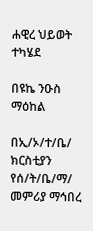ሐዊረ ህይወት ተካሄደ

በዩኬ ንዑስ ማዕከል

በኢ/ኦ/ተ/ቤ/ ክርስቲያን የሰ/ት/ቤ/ማ/ መምሪያ ማኅበረ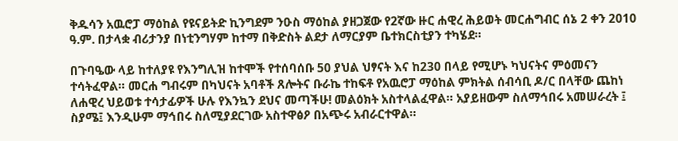ቅዱሳን አዉሮፓ ማዕከል የዩናይትድ ኪንግደም ንዑስ ማዕከል ያዘጋጀው የ2ኛው ዙር ሐዊረ ሕይወት መርሐግብር ሰኔ 2 ቀን 2010 ዓ.ም. በታላቋ ብሪታንያ በነቲንግሃም ከተማ በቅድስት ልደታ ለማርያም ቤተክርስቲያን ተካሄደ።

በጉባዔው ላይ ከተለያዩ የእንግሊዝ ከተሞች የተሰባሰቡ 50 ያህል ህፃናት እና ከ230 በላይ የሚሆኑ ካህናትና ምዕመናን ተሳትፈዋል። መርሐ ግብሩም በካህናት አባቶች ጸሎትና ቡራኬ ተከፍቶ የአዉሮፓ ማዕከል ምክትል ሰብሳቢ ዶ/ር በላቸው ጨከነ ለሐዊረ ህይወቱ ተሳታፊዎች ሁሉ የእንኳን ደህና መጣችሁ! መልዕክት አስተላልፈዋል። አያይዘውም ስለማኅበሩ አመሠራረት ፤ ስያሜ፤ እንዲሁም ማኅበሩ ስለሚያደርገው አስተዋፅዖ በአጭሩ አብራርተዋል።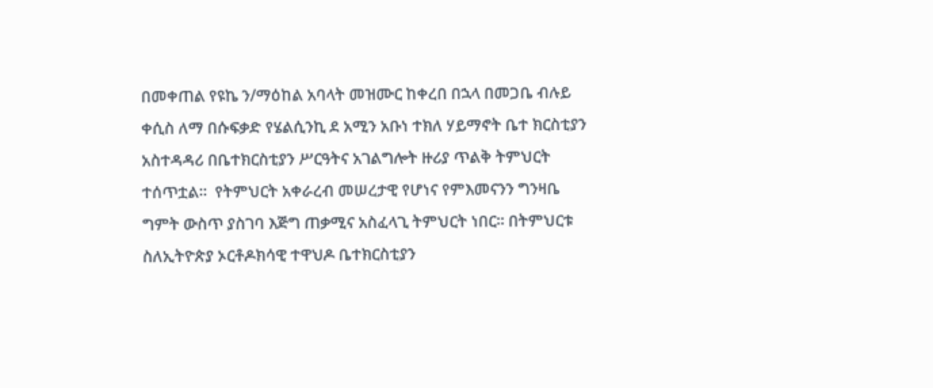በመቀጠል የዩኬ ን/ማዕከል አባላት መዝሙር ከቀረበ በኋላ በመጋቤ ብሉይ ቀሲስ ለማ በሱፍቃድ የሄልሲንኪ ደ አሚን አቡነ ተክለ ሃይማኖት ቤተ ክርስቲያን አስተዳዳሪ በቤተክርስቲያን ሥርዓትና አገልግሎት ዙሪያ ጥልቅ ትምህርት ተሰጥቷል።  የትምህርት አቀራረብ መሠረታዊ የሆነና የምእመናንን ግንዛቤ ግምት ውስጥ ያስገባ እጅግ ጠቃሚና አስፈላጊ ትምህርት ነበር። በትምህርቱ ስለኢትዮጵያ ኦርቶዶክሳዊ ተዋህዶ ቤተክርስቲያን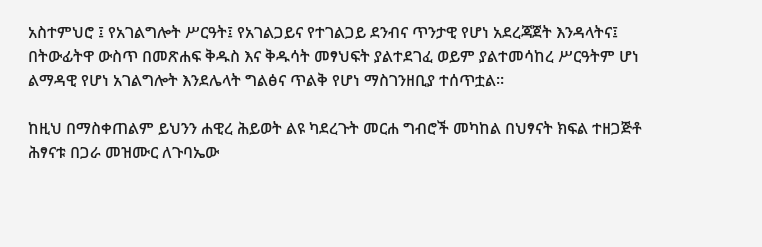አስተምህሮ ፤ የአገልግሎት ሥርዓት፤ የአገልጋይና የተገልጋይ ደንብና ጥንታዊ የሆነ አደረጃጀት እንዳላትና፤ በትውፊትዋ ውስጥ በመጽሐፍ ቅዱስ እና ቅዱሳት መፃህፍት ያልተደገፈ ወይም ያልተመሳከረ ሥርዓትም ሆነ ልማዳዊ የሆነ አገልግሎት እንደሌላት ግልፅና ጥልቅ የሆነ ማስገንዘቢያ ተሰጥቷል።

ከዚህ በማስቀጠልም ይህንን ሐዊረ ሕይወት ልዩ ካደረጉት መርሐ ግብሮች መካከል በህፃናት ክፍል ተዘጋጅቶ ሕፃናቱ በጋራ መዝሙር ለጉባኤው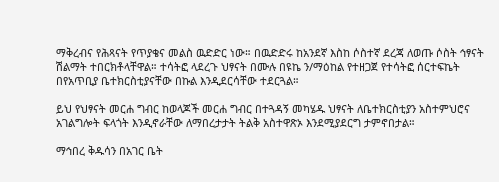ማቅረብና የሕጻናት የጥያቄና መልስ ዉድድር ነው። በዉድድሩ ከአንደኛ እስከ ሶስተኛ ደረጃ ለወጡ ሶስት ኅፃናት ሽልማት ተበርክቶላቸዋል። ተሳትፎ ላደረጉ ህፃናት በሙሉ በዩኬ ን/ማዕከል የተዘጋጀ የተሳትፎ ሰርተፍኬት በየአጥቢያ ቤተክርስቲያናቸው በኩል እንዲደርሳቸው ተደርጓል።

ይህ የህፃናት መርሐ ግብር ከወላጆች መርሐ ግብር በተጓዳኝ መካሄዱ ህፃናት ለቤተክርስቲያን አስተምህሮና አገልግሎት ፍላጎት እንዲኖራቸው ለማበረታታት ትልቅ አስተዋጽኦ እንደሚያደርግ ታምኖበታል።

ማኅበረ ቅዱሳን በአገር ቤት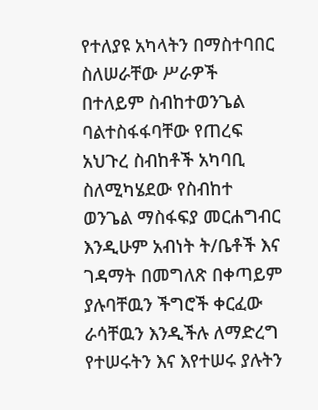የተለያዩ አካላትን በማስተባበር ስለሠራቸው ሥራዎች በተለይም ስብከተወንጌል ባልተስፋፋባቸው የጠረፍ አህጉረ ስብከቶች አካባቢ ስለሚካሄደው የስብከተ ወንጌል ማስፋፍያ መርሐግብር እንዲሁም አብነት ት/ቤቶች እና ገዳማት በመግለጽ በቀጣይም ያሉባቸዉን ችግሮች ቀርፈው ራሳቸዉን እንዲችሉ ለማድረግ የተሠሩትን እና እየተሠሩ ያሉትን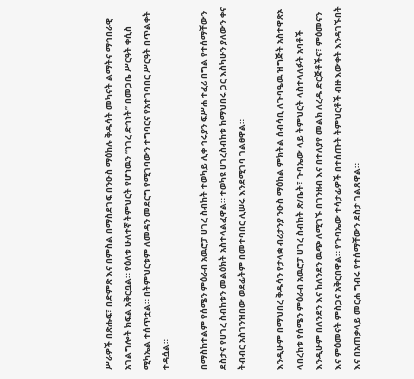ሥራዎች በጽሑፍ፣ በድምጽ እና በምስል በማስደገፍ በንዑስ ማዕከሉ ቅዱሳት መካናት ልማትና ማኅበራዊ አገልግሎት ክፍል አቅርቧል። የዕለቱ ሁለተኛ ትምህርት የሆነዉን “ነገረ ድኅነት” በመጋቤ ሥርዓት ቀሲስ ሚካኤል ተሰጥቷል። በትምህርቱም ለመዳን መደርግ የሚገባውን ተግባርና የአተገባበር ሥርዓት በጥልቀት ተዳሷል።

በማስከተልም የሰሜን ምዕራብ አዉሮፓ ሀገረ ስብከት ተወካይ ሊቀ ኅሩያን ፍሥሐ ተፈሪ በግል የተሰማቸውን ደስታና የሀገረ ስብከቱን መልዕክት አስተላልፈዋል። ተወካዩ ሀገረስብከቱ ከማህበሩ ጋር እስካሁን ያለውን ቀና ትብብር አስገንዝበው ወደፊትም በመተባበር ሊሠሩ እንደሚገባ ገልፀዋል።

እንዲሁም በማህበረ ቅዱሳን የታላቋ ብሪታንያ ንዑስ ማዕከል ምክትል ሰብሳቢ ለጉባዔዉ ዝግጅት አስተዋጽኦ ላበረከቱ የሰሜን ምዕራብ አዉሮፓ ሀገረ ስብከት ጽ/ቤት፣ ጉባኤው ላይ ትምህርት ላስተላለፉት አባቶች እንዲሁም በለንደን እና ከለንደን ዉጭ ለሚገኙ በገንዘብ እና በተለያየ መልክ ለረዱ ድርጅቶችና፣ ምዕመናን እና ምዕመናት ምስጋና አቅርበዋል። የጉባኤው ተሳታፊዎች በተሰጡት ትምህርቶች ብዙ እውቀት እንዳገኙበት እና በአጠቃላይ መርሐ ግብሩ የተሰማቸውን ደስታ ገልጸዋል።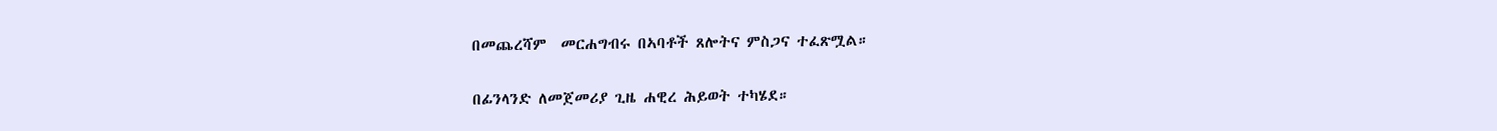በመጨረሻም  መርሐግብሩ በኣባቶች ጸሎትና ምስጋና ተፈጽሟል።

በፊንላንድ ለመጀመሪያ ጊዜ ሐዊረ ሕይወት ተካሄደ።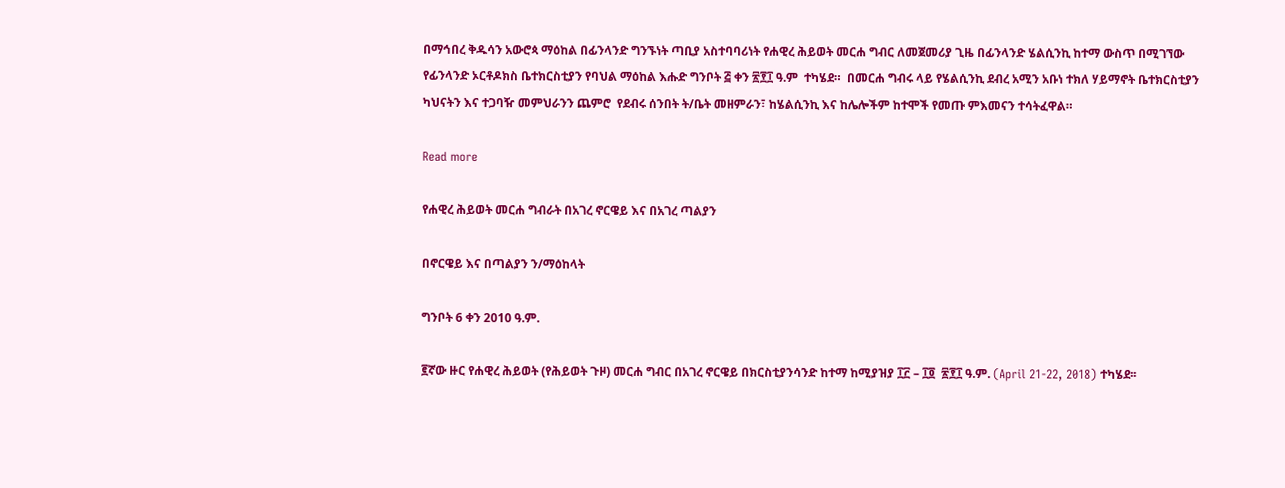በማኅበረ ቅዱሳን አውሮጳ ማዕከል በፊንላንድ ግንኙነት ጣቢያ አስተባባሪነት የሐዊረ ሕይወት መርሐ ግብር ለመጀመሪያ ጊዜ በፊንላንድ ሄልሲንኪ ከተማ ውስጥ በሚገኘው የፊንላንድ ኦርቶዶክስ ቤተክርስቲያን የባህል ማዕከል እሑድ ግንቦት ፭ ቀን ፳፻፲ ዓ.ም  ተካሄደ።  በመርሐ ግብሩ ላይ የሄልሲንኪ ደብረ አሚን አቡነ ተክለ ሃይማኖት ቤተክርስቲያን ካህናትን እና ተጋባዥ መምህራንን ጨምሮ  የደብሩ ሰንበት ት/ቤት መዘምራን፣ ከሄልሲንኪ እና ከሌሎችም ከተሞች የመጡ ምእመናን ተሳትፈዋል።

Read more

የሐዊረ ሕይወት መርሐ ግብራት በአገረ ኖርዌይ እና በአገረ ጣልያን

በኖርዌይ እና በጣልያን ን/ማዕከላት

ግንቦት 6 ቀን 2010 ዓ.ም.

፪ኛው ዙር የሐዊረ ሕይወት (የሕይወት ጉዞ) መርሐ ግብር በአገረ ኖርዌይ በክርስቲያንሳንድ ከተማ ከሚያዝያ ፲፫ – ፲፬  ፳፻፲ ዓ.ም. (April 21-22, 2018) ተካሄደ፡፡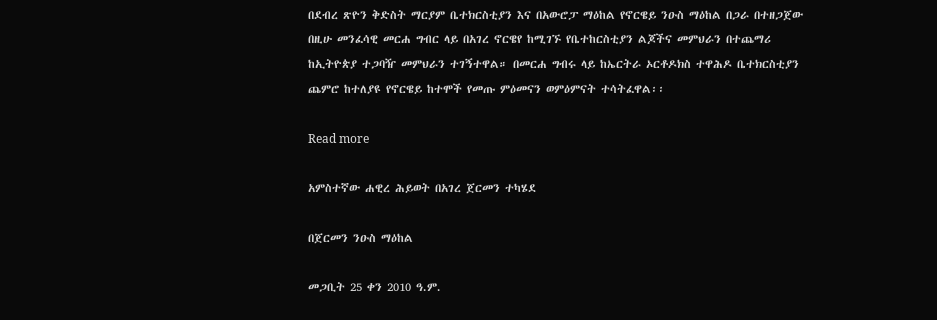በደብረ ጽዮን ቅድስት ማርያም ቤተክርስቲያን እና በአውሮፓ ማዕከል የኖርዌይ ንዑስ ማዕከል በጋራ በተዘጋጀው በዚሁ መንፈሳዊ መርሐ ግብር ላይ በአገረ ኖርዌየ ከሚገኙ የቤተከርስቲያን ልጆችና መምህራን በተጨማሪ ከኢትዮጵያ ተጋባዥ መምህራን ተገኝተዋል። በመርሐ ግብሩ ላይ ከኤርትራ ኦርቶዶክስ ተዋሕዶ ቤተክርስቲያን ጨምሮ ከተለያዩ የኖርዌይ ከተሞች የመጡ ምዕመናን ወምዕምናት ተሳትፈዋል፡፡

Read more

አምስተኛው ሐዊረ ሕይወት በአገረ ጀርመን ተካሄደ

በጀርመን ንዑስ ማዕከል

መጋቢት 25 ቀን 2010 ዓ.ም.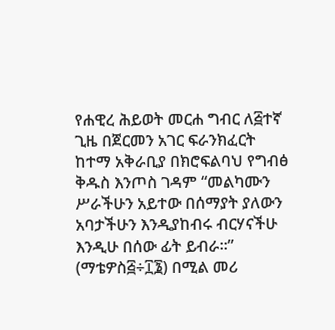የሐዊረ ሕይወት መርሐ ግብር ለ፭ተኛ ጊዜ በጀርመን አገር ፍራንክፈርት ከተማ አቅራቢያ በክሮፍልባህ የግብፅ ቅዱስ እንጦስ ገዳም “መልካሙን ሥራችሁን አይተው በሰማያት ያለውን አባታችሁን እንዲያከብሩ ብርሃናችሁ እንዲሁ በሰው ፊት ይብራ።” (ማቴዎስ፭÷፲፮) በሚል መሪ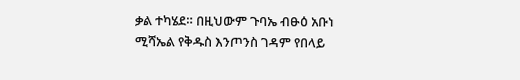ቃል ተካሄደ። በዚህውም ጉባኤ ብፁዕ አቡነ ሚሻኤል የቅዱስ እንጦንስ ገዳም የበላይ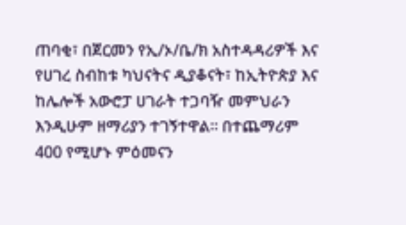ጠባቂ፣ በጀርመን የኢ/ኦ/ቤ/ክ አስተዳዳሪዎች እና የሀገረ ስብከቱ ካህናትና ዲያቆናት፣ ከኢትዮጵያ እና ከሌሎች አውሮፓ ሀገራት ተጋባዥ መምህራን እንዲሁም ዘማሪያን ተገኝተዋል። በተጨማሪም 400 የሚሆኑ ምዕመናን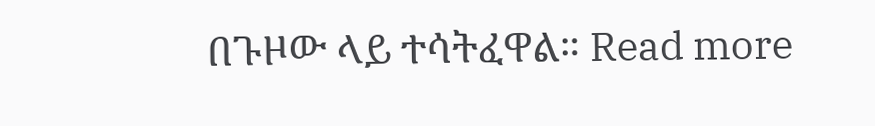በጉዞው ላይ ተሳትፈዋል። Read more